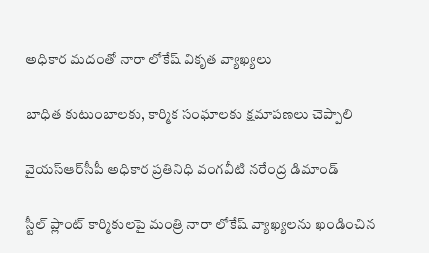అధికార మ‌దంతో నారా లోకేష్ వికృత వ్యాఖ్య‌లు

బాధిత కుటుంబాల‌కు, కార్మిక సంఘాల‌కు క్ష‌మాప‌ణ‌లు చెప్పాలి

వైయ‌స్ఆర్‌సీపీ అధికార ప్ర‌తినిధి వంగ‌వీటి నరేంద్ర డిమాండ్

స్టీల్ ప్లాంట్ కార్మికుల‌పై మంత్రి నారా లోకేష్ వ్యాఖ్య‌ల‌ను ఖండించిన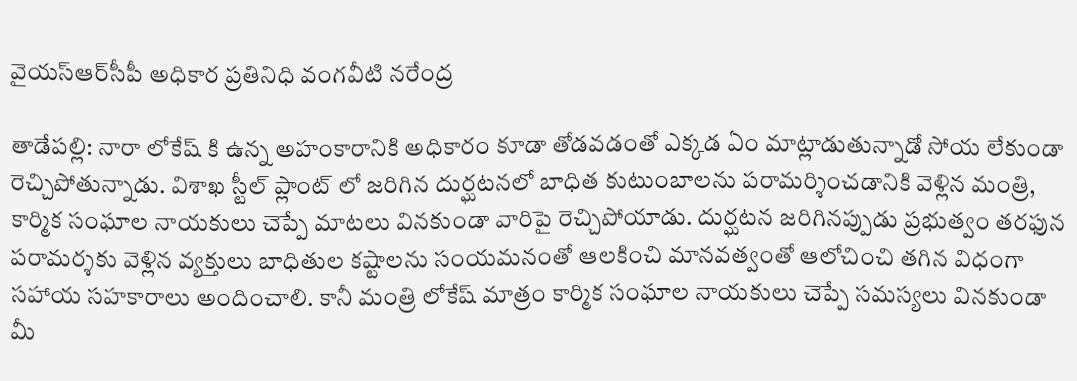వైయ‌స్ఆర్‌సీపీ అధికార ప్ర‌తినిధి వంగ‌వీటి నరేంద్ర‌

తాడేప‌ల్లి: నారా లోకేష్ కి ఉన్న అహంకారానికి అధికారం కూడా తోడ‌వ‌డంతో ఎక్క‌డ ఏం మాట్లాడుతున్నాడో సోయ లేకుండా రెచ్చిపోతున్నాడు. విశాఖ స్టీల్ ప్లాంట్ లో జ‌రిగిన దుర్ఘ‌ట‌న‌లో బాధిత కుటుంబాల‌ను ప‌రామ‌ర్శించ‌డానికి వెళ్లిన మంత్రి, కార్మిక సంఘాల నాయ‌కులు చెప్పే మాట‌లు విన‌కుండా వారిపై రెచ్చిపోయాడు. దుర్ఘ‌ట‌న జ‌రిగిన‌ప్పుడు ప్ర‌భుత్వం త‌ర‌ఫున ప‌రామ‌ర్శ‌కు వెళ్లిన వ్య‌క్తులు బాధితుల క‌ష్టాలను సంయ‌మ‌నంతో ఆల‌కించి మాన‌వ‌త్వంతో ఆలోచించి త‌గిన విధంగా స‌హాయ స‌హ‌కారాలు అందించాలి. కానీ మంత్రి లోకేష్ మాత్రం కార్మిక సంఘాల నాయ‌కులు చెప్పే స‌మ‌స్య‌లు విన‌కుండా మీ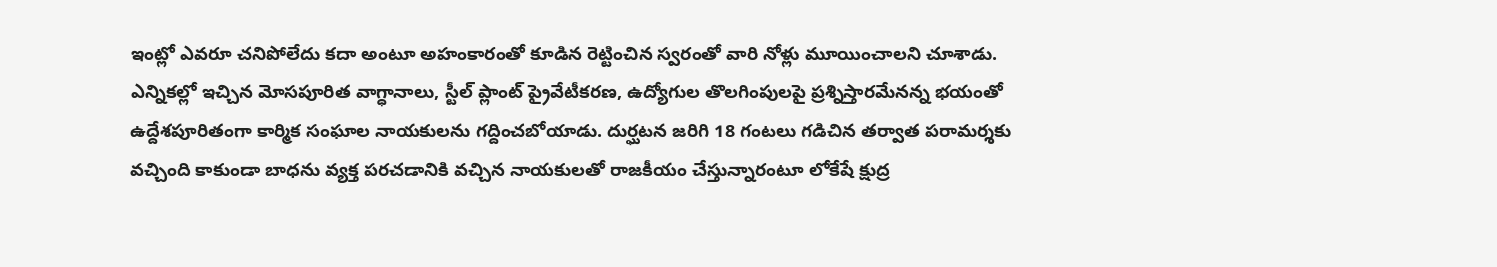ఇంట్లో ఎవ‌రూ చ‌నిపోలేదు క‌దా అంటూ అహంకారంతో కూడిన రెట్టించిన స్వ‌రంతో వారి నోళ్లు మూయించాల‌ని చూశాడు. ఎన్నిక‌ల్లో ఇచ్చిన మోస‌పూరిత వాగ్ధానాలు, స్టీల్ ప్లాంట్ ప్రైవేటీక‌ర‌ణ‌, ఉద్యోగుల తొల‌గింపుల‌పై ప్ర‌శ్నిస్తార‌మేన‌న్న భ‌యంతో ఉద్దేశ‌పూరితంగా కార్మిక సంఘాల నాయ‌కుల‌ను గ‌ద్దించబోయాడు. దుర్ఘ‌ట‌న జ‌రిగి 18 గంట‌లు గడిచిన త‌ర్వాత ప‌రామ‌ర్శ‌కు వ‌చ్చింది కాకుండా బాధ‌ను వ్య‌క్త ప‌ర‌చడానికి వ‌చ్చిన నాయ‌కుల‌తో రాజ‌కీయం చేస్తున్నారంటూ లోకేషే క్షుద్ర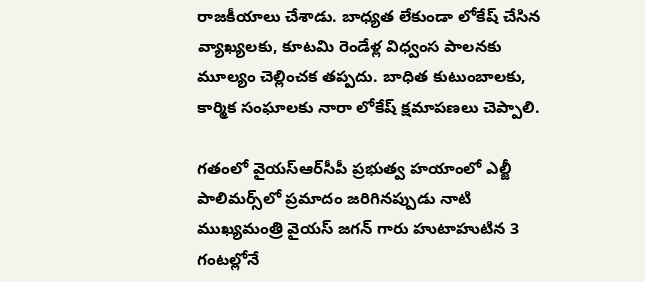రాజ‌కీయాలు చేశాడు. బాధ్య‌త లేకుండా లోకేష్ చేసిన వ్యాఖ్య‌ల‌కు, కూట‌మి రెండేళ్ల విధ్వంస పాల‌న‌కు మూల్యం చెల్లించ‌క త‌ప్ప‌దు. బాధిత కుటుంబాల‌కు, కార్మిక సంఘాల‌కు నారా లోకేష్ క్ష‌మాప‌ణ‌లు చెప్పాలి.

గ‌తంలో వైయ‌స్ఆర్‌సీపీ ప్ర‌భుత్వ హ‌యాంలో ఎల్జీ పాలిమ‌ర్స్‌లో ప్ర‌మాదం జ‌రిగిన‌ప్పుడు నాటి ముఖ్య‌మంత్రి వైయ‌స్ జ‌గ‌న్ గారు హుటాహుటిన 3 గంట‌ల్లోనే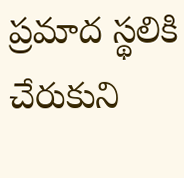ప్ర‌మాద స్థ‌లికి చేరుకుని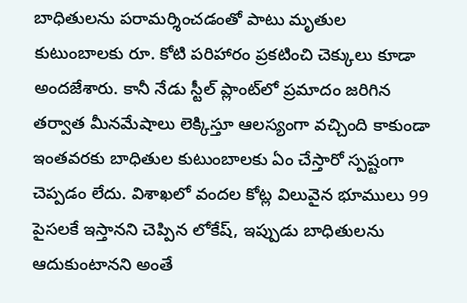బాధితుల‌ను ప‌రామ‌ర్శించ‌డంతో పాటు మృతుల కుటుంబాల‌కు రూ. కోటి ప‌రిహారం ప్ర‌క‌టించి చెక్కులు కూడా అందజేశారు. కానీ నేడు స్టీల్ ప్లాంట్‌లో ప్ర‌మాదం జ‌రిగిన త‌ర్వాత మీన‌మేషాలు లెక్కిస్తూ ఆల‌స్యంగా వ‌చ్చింది కాకుండా ఇంత‌వ‌ర‌కు బాధితుల కుటుంబాల‌కు ఏం చేస్తారో స్ప‌ష్టంగా చెప్ప‌డం లేదు. విశాఖ‌లో వంద‌ల కోట్ల విలువైన భూములు 99 పైస‌ల‌కే ఇస్తాన‌ని చెప్పిన లోకేష్‌, ఇప్పుడు బాధితుల‌ను ఆదుకుంటాన‌ని అంతే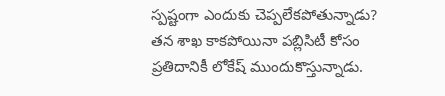స్ప‌ష్టంగా ఎందుకు చెప్ప‌లేక‌పోతున్నాడు?  త‌న శాఖ కాక‌పోయినా ప‌బ్లిసిటీ కోసం ప్ర‌తిదానికీ లోకేష్ ముందుకొస్తున్నాడు.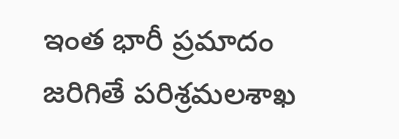ఇంత భారీ ప్ర‌మాదం జ‌రిగితే ప‌రిశ్ర‌మ‌లశాఖ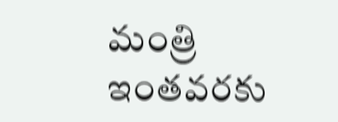మంత్రి ఇంత‌వ‌ర‌కు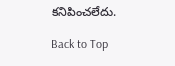క‌నిపించ‌లేదు.

Back to Top